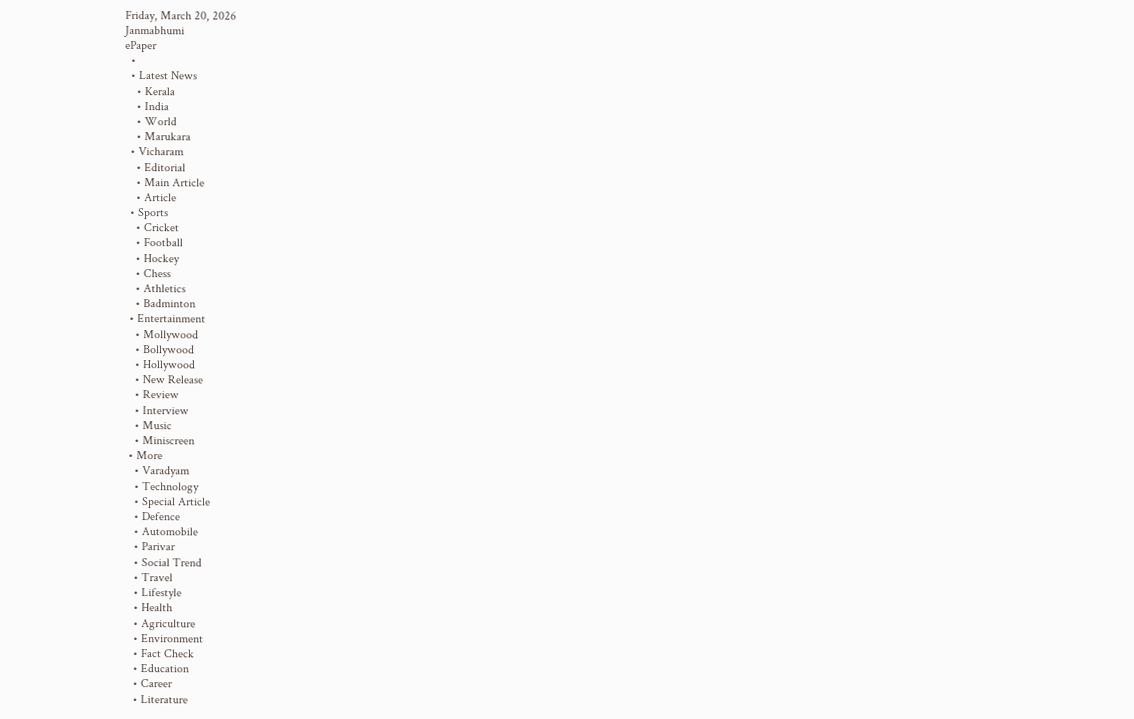Friday, March 20, 2026
Janmabhumi
ePaper
  •
  • Latest News
    • Kerala
    • India
    • World
    • Marukara
  • Vicharam
    • Editorial
    • Main Article
    • Article
  • Sports
    • Cricket
    • Football
    • Hockey
    • Chess
    • Athletics
    • Badminton
  • Entertainment
    • Mollywood
    • Bollywood
    • Hollywood
    • New Release
    • Review
    • Interview
    • Music
    • Miniscreen
  • More
    • Varadyam
    • Technology
    • Special Article
    • Defence
    • Automobile
    • Parivar
    • Social Trend
    • Travel
    • Lifestyle
    • Health
    • Agriculture
    • Environment
    • Fact Check
    • Education
    • Career
    • Literature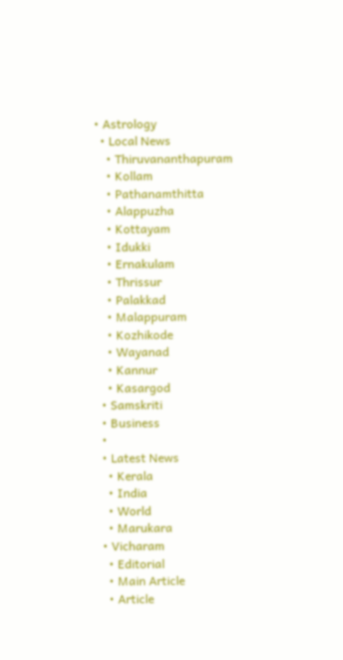• Astrology
  • Local News
    • Thiruvananthapuram
    • Kollam
    • Pathanamthitta
    • Alappuzha
    • Kottayam
    • Idukki
    • Ernakulam
    • Thrissur
    • Palakkad
    • Malappuram
    • Kozhikode
    • Wayanad
    • Kannur
    • Kasargod
  • Samskriti
  • Business
  •
  • Latest News
    • Kerala
    • India
    • World
    • Marukara
  • Vicharam
    • Editorial
    • Main Article
    • Article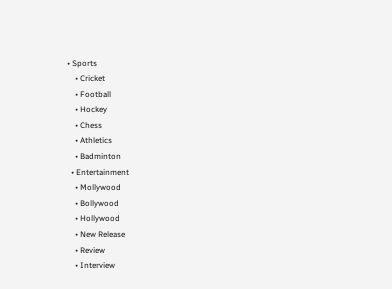• Sports
    • Cricket
    • Football
    • Hockey
    • Chess
    • Athletics
    • Badminton
  • Entertainment
    • Mollywood
    • Bollywood
    • Hollywood
    • New Release
    • Review
    • Interview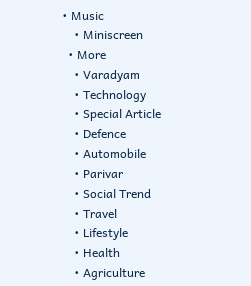• Music
    • Miniscreen
  • More
    • Varadyam
    • Technology
    • Special Article
    • Defence
    • Automobile
    • Parivar
    • Social Trend
    • Travel
    • Lifestyle
    • Health
    • Agriculture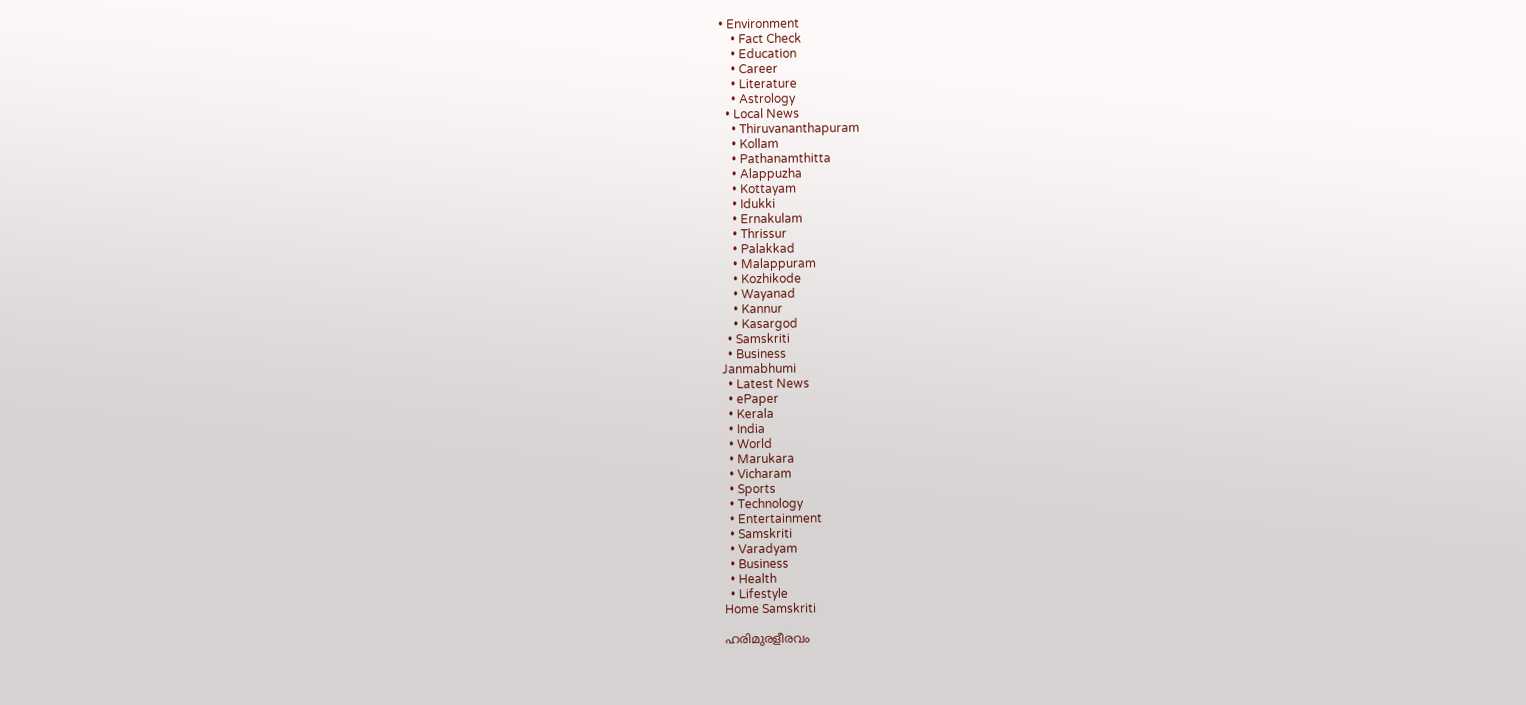• Environment
    • Fact Check
    • Education
    • Career
    • Literature
    • Astrology
  • Local News
    • Thiruvananthapuram
    • Kollam
    • Pathanamthitta
    • Alappuzha
    • Kottayam
    • Idukki
    • Ernakulam
    • Thrissur
    • Palakkad
    • Malappuram
    • Kozhikode
    • Wayanad
    • Kannur
    • Kasargod
  • Samskriti
  • Business
Janmabhumi
  • Latest News
  • ePaper
  • Kerala
  • India
  • World
  • Marukara
  • Vicharam
  • Sports
  • Technology
  • Entertainment
  • Samskriti
  • Varadyam
  • Business
  • Health
  • Lifestyle
Home Samskriti

ഹരിമുരളീരവം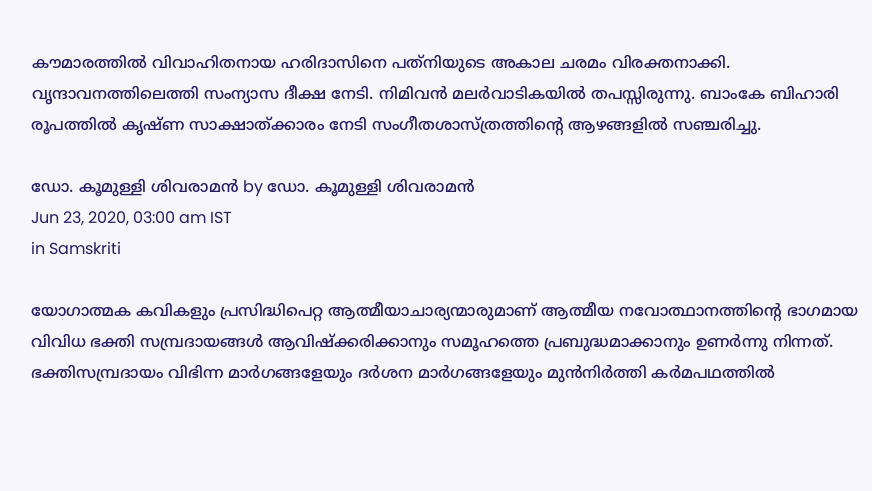കൗമാരത്തില്‍ വിവാഹിതനായ ഹരിദാസിനെ പത്‌നിയുടെ അകാല ചരമം വിരക്തനാക്കി. വൃന്ദാവനത്തിലെത്തി സംന്യാസ ദീക്ഷ നേടി. നിമിവന്‍ മലര്‍വാടികയില്‍ തപസ്സിരുന്നു. ബാംകേ ബിഹാരി രൂപത്തില്‍ കൃഷ്ണ സാക്ഷാത്ക്കാരം നേടി സംഗീതശാസ്ത്രത്തിന്റെ ആഴങ്ങളില്‍ സഞ്ചരിച്ചു.

ഡോ. കൂമുള്ളി ശിവരാമന്‍ by ഡോ. കൂമുള്ളി ശിവരാമന്‍
Jun 23, 2020, 03:00 am IST
in Samskriti

യോഗാത്മക കവികളും പ്രസിദ്ധിപെറ്റ ആത്മീയാചാര്യന്മാരുമാണ് ആത്മീയ നവോത്ഥാനത്തിന്റെ ഭാഗമായ വിവിധ ഭക്തി സമ്പ്രദായങ്ങള്‍ ആവിഷ്‌ക്കരിക്കാനും സമൂഹത്തെ പ്രബുദ്ധമാക്കാനും ഉണര്‍ന്നു നിന്നത്. ഭക്തിസമ്പ്രദായം വിഭിന്ന മാര്‍ഗങ്ങളേയും ദര്‍ശന മാര്‍ഗങ്ങളേയും മുന്‍നിര്‍ത്തി കര്‍മപഥത്തില്‍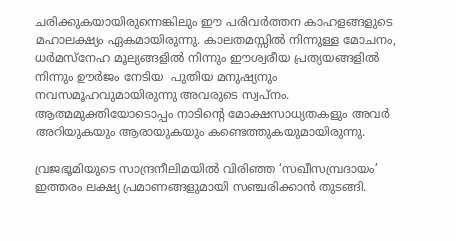ചരിക്കുകയായിരുന്നെങ്കിലും ഈ പരിവര്‍ത്തന കാഹളങ്ങളുടെ മഹാലക്ഷ്യം ഏകമായിരുന്നു. കാലതമസ്സില്‍ നിന്നുള്ള മോചനം, ധര്‍മസ്‌നേഹ മൂല്യങ്ങളില്‍ നിന്നും ഈശ്വരീയ പ്രത്യയങ്ങളില്‍ നിന്നും ഊര്‍ജം നേടിയ  പുതിയ മനുഷ്യനും നവസമൂഹവുമായിരുന്നു അവരുടെ സ്വപ്‌നം. ആത്മമുക്തിയോടൊപ്പം നാടിന്റെ മോക്ഷസാധ്യതകളും അവര്‍ അറിയുകയും ആരായുകയും കണ്ടെത്തുകയുമായിരുന്നു.

വ്രജഭൂമിയുടെ സാന്ദ്രനീലിമയില്‍ വിരിഞ്ഞ ‘സഖീസമ്പ്രദായം’ ഇത്തരം ലക്ഷ്യ പ്രമാണങ്ങളുമായി സഞ്ചരിക്കാന്‍ തുടങ്ങി.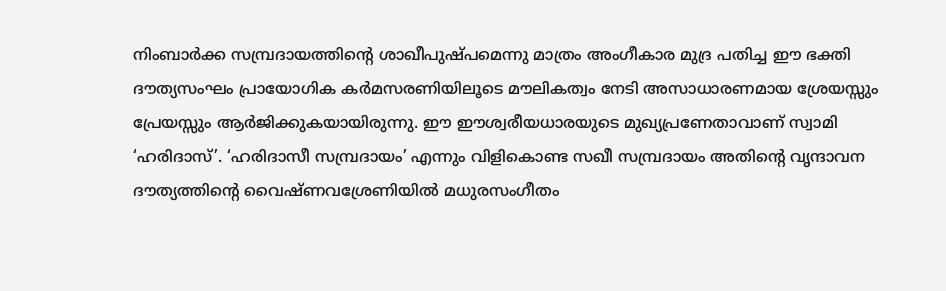നിംബാര്‍ക്ക സമ്പ്രദായത്തിന്റെ ശാഖീപുഷ്പമെന്നു മാത്രം അംഗീകാര മുദ്ര പതിച്ച ഈ ഭക്തി ദൗത്യസംഘം പ്രായോഗിക കര്‍മസരണിയിലൂടെ മൗലികത്വം നേടി അസാധാരണമായ ശ്രേയസ്സും പ്രേയസ്സും ആര്‍ജിക്കുകയായിരുന്നു. ഈ ഈശ്വരീയധാരയുടെ മുഖ്യപ്രണേതാവാണ് സ്വാമി ‘ഹരിദാസ്’. ‘ഹരിദാസീ സമ്പ്രദായം’ എന്നും വിളികൊണ്ട സഖീ സമ്പ്രദായം അതിന്റെ വൃന്ദാവന ദൗത്യത്തിന്റെ വൈഷ്ണവശ്രേണിയില്‍ മധുരസംഗീതം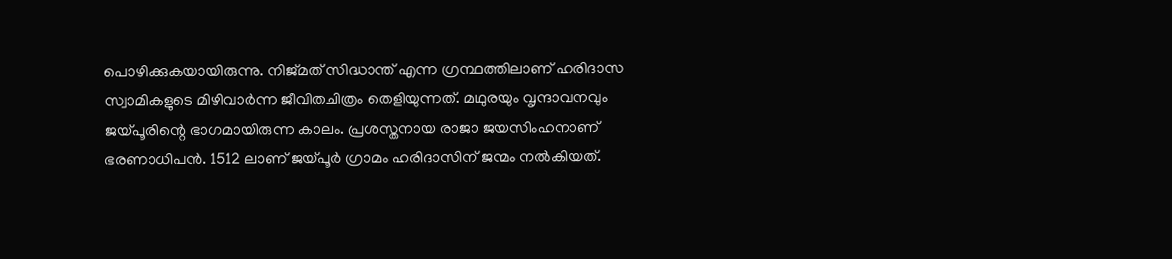പൊഴിക്കുകയായിരുന്നു. നിജ്മത് സിദ്ധാന്ത് എന്ന ഗ്രന്ഥത്തിലാണ് ഹരിദാസ സ്വാമികളുടെ മിഴിവാര്‍ന്ന ജീവിതചിത്രം തെളിയുന്നത്. മഥുരയും വൃന്ദാവനവും ജയ്‌പൂരിന്റെ ഭാഗമായിരുന്ന കാലം. പ്രശസ്തനായ രാജാ ജയസിംഹനാണ് ഭരണാധിപന്‍. 1512 ലാണ് ജയ്‌പൂര്‍ ഗ്രാമം ഹരിദാസിന് ജന്മം നല്‍കിയത്.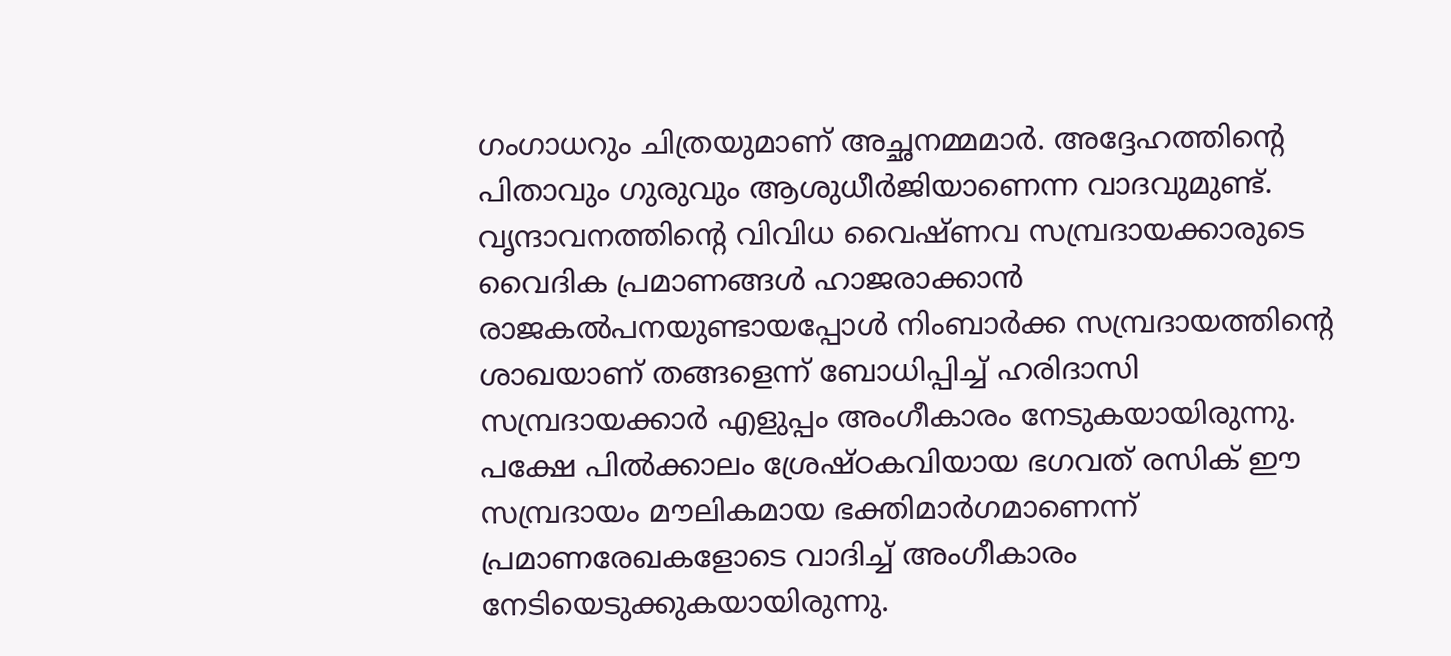ഗംഗാധറും ചിത്രയുമാണ് അച്ഛനമ്മമാര്‍. അദ്ദേഹത്തിന്റെ  പിതാവും ഗുരുവും ആശുധീര്‍ജിയാണെന്ന വാദവുമുണ്ട്. വൃന്ദാവനത്തിന്റെ വിവിധ വൈഷ്ണവ സമ്പ്രദായക്കാരുടെ വൈദിക പ്രമാണങ്ങള്‍ ഹാജരാക്കാന്‍ രാജകല്‍പനയുണ്ടായപ്പോള്‍ നിംബാര്‍ക്ക സമ്പ്രദായത്തിന്റെ ശാഖയാണ് തങ്ങളെന്ന് ബോധിപ്പിച്ച് ഹരിദാസി സമ്പ്രദായക്കാര്‍ എളുപ്പം അംഗീകാരം നേടുകയായിരുന്നു. പക്ഷേ പില്‍ക്കാലം ശ്രേഷ്ഠകവിയായ ഭഗവത് രസിക് ഈ സമ്പ്രദായം മൗലികമായ ഭക്തിമാര്‍ഗമാണെന്ന് പ്രമാണരേഖകളോടെ വാദിച്ച് അംഗീകാരം നേടിയെടുക്കുകയായിരുന്നു.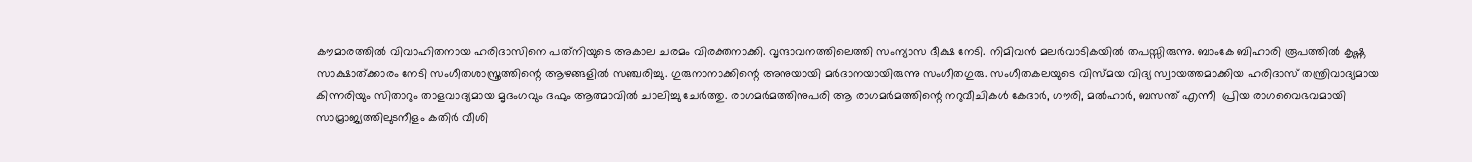കൗമാരത്തില്‍ വിവാഹിതനായ ഹരിദാസിനെ പത്‌നിയുടെ അകാല ചരമം വിരക്തനാക്കി. വൃന്ദാവനത്തിലെത്തി സംന്യാസ ദീക്ഷ നേടി. നിമിവന്‍ മലര്‍വാടികയില്‍ തപസ്സിരുന്നു. ബാംകേ ബിഹാരി രൂപത്തില്‍ കൃഷ്ണ സാക്ഷാത്ക്കാരം നേടി സംഗീതശാസ്ത്രത്തിന്റെ ആഴങ്ങളില്‍ സഞ്ചരിച്ചു. ഗുരുനാനാക്കിന്റെ അനുയായി മര്‍ദാനയായിരുന്നു സംഗീതഗുരു. സംഗീതകലയുടെ വിസ്മയ വിദ്യ സ്വായത്തമാക്കിയ ഹരിദാസ് തന്ത്രിവാദ്യമായ കിന്നരിയും സിതാറും താളവാദ്യമായ മൃദംഗവും ദഫും ആത്മാവില്‍ ചാലിച്ചു ചേര്‍ത്തു. രാഗമര്‍മത്തിനുപരി ആ രാഗമര്‍മത്തിന്റെ നറുവീചികള്‍ കേദാര്‍, ഗൗരി, മല്‍ഹാര്‍, ബസന്ത് എന്നീ  പ്രിയ രാഗവൈഭവമായി സാമ്രാജ്യത്തിലുടനീളം കതിര്‍ വീശി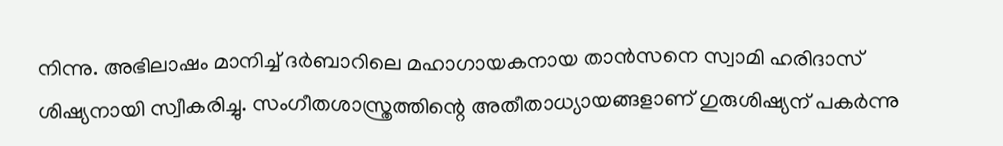നിന്നു. അഭിലാഷം മാനിച്ച് ദര്‍ബാറിലെ മഹാഗായകനായ താന്‍സനെ സ്വാമി ഹരിദാസ് ശിഷ്യനായി സ്വീകരിച്ചു. സംഗീതശാസ്ത്രത്തിന്റെ അതീതാധ്യായങ്ങളാണ് ഗുരുശിഷ്യന് പകര്‍ന്നു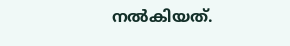നല്‍കിയത്.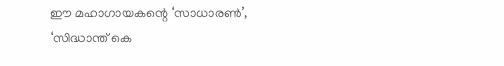ഈ മഹാഗായകന്റെ ‘സാധാരണ്‍’, ‘സിദ്ധാന്ത് കെ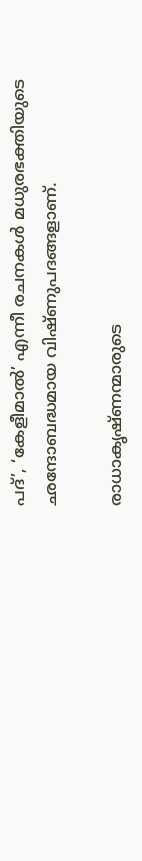പദ്’, ‘കേളീമാല്‍’ എന്നീ രചനകള്‍ മധുരഭക്തിയുടെ ഛന്ദോബദ്ധമായ വിഷ്ണുപദങ്ങളാണ്.

രാധാകൃഷ്ണന്മാരുടെ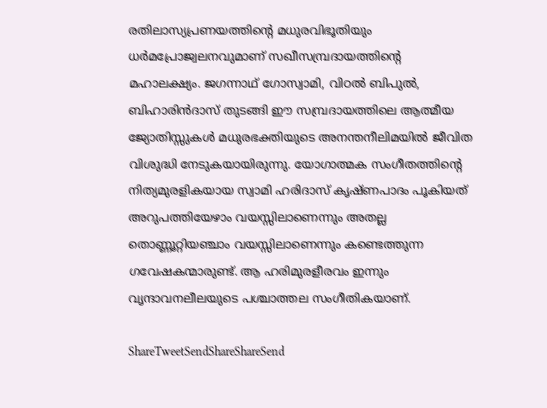രതിലാസ്യപ്രണയത്തിന്റെ മധുരവിഭൂതിയും ധര്‍മപ്രോജ്വലനവുമാണ് സഖീസമ്പ്രദായത്തിന്റെ മഹാലക്ഷ്യം. ജഗന്നാഥ് ഗോസ്വാമി, വിഠല്‍ ബിപുല്‍, ബിഹാരിന്‍ദാസ് തുടങ്ങി ഈ സമ്പ്രദായത്തിലെ ആത്മീയ ജ്യോതിസ്സുകള്‍ മധുരഭക്തിയുടെ അനന്തനീലിമയില്‍ ജീവിത വിശുദ്ധി നേടുകയായിരുന്നു. യോഗാത്മക സംഗീതത്തിന്റെ നിത്യമുരളികയായ സ്വാമി ഹരിദാസ് കൃഷ്ണപാദം പൂകിയത് അറുപത്തിയേഴാം വയസ്സിലാണെന്നും അതല്ല തൊണ്ണൂറ്റിയഞ്ചാം വയസ്സിലാണെന്നും കണ്ടെത്തുന്ന ഗവേഷകന്മാരുണ്ട്. ആ ഹരിമുരളീരവം ഇന്നും വൃന്ദാവനലീലയുടെ പശ്ചാത്തല സംഗീതികയാണ്.

ShareTweetSendShareShareSend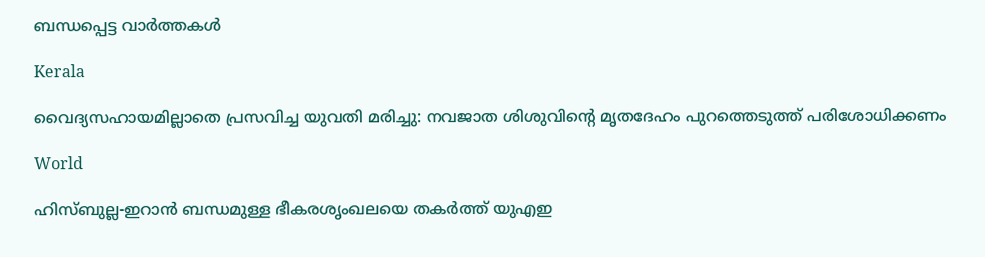ബന്ധപ്പെട്ട വാര്‍ത്തകള്‍

Kerala

വൈദ്യസഹായമില്ലാതെ പ്രസവിച്ച യുവതി മരിച്ചു: നവജാത ശിശുവിന്റെ മൃതദേഹം പുറത്തെടുത്ത് പരിശോധിക്കണം

World

ഹിസ്ബുല്ല-ഇറാൻ ബന്ധമുള്ള ഭീകരശൃംഖലയെ തകർത്ത് യുഎഇ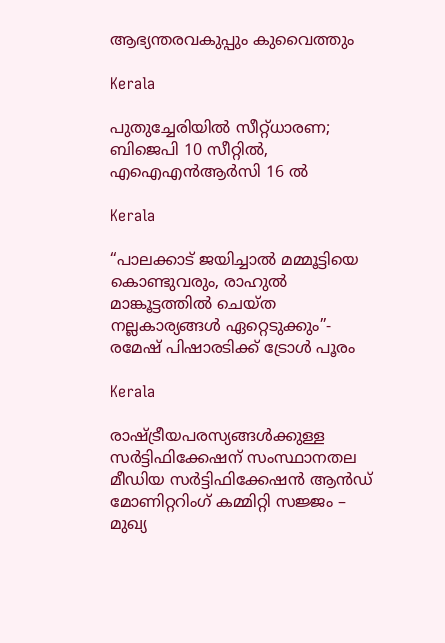ആഭ്യന്തരവകുപ്പും കുവൈത്തും

Kerala

പുതുച്ചേരിയിൽ സീറ്റ്ധാരണ; ബിജെപി 10 സീറ്റിൽ, എഐഎൻആർസി 16 ൽ

Kerala

“പാലക്കാട് ജയിച്ചാൽ മമ്മൂട്ടിയെ കൊണ്ടുവരും, രാഹുല്‍ മാങ്കൂട്ടത്തില്‍ ചെയ്ത നല്ലകാര്യങ്ങള്‍ ഏറ്റെടുക്കും”- രമേഷ് പിഷാരടിക്ക് ട്രോള്‍ പൂരം

Kerala

രാഷ്‌ട്രീയപരസ്യങ്ങള്‍ക്കുള്ള സര്‍ട്ടിഫിക്കേഷന് സംസ്ഥാനതല മീഡിയ സര്‍ട്ടിഫിക്കേഷന്‍ ആന്‍ഡ് മോണിറ്ററിംഗ് കമ്മിറ്റി സജ്ജം – മുഖ്യ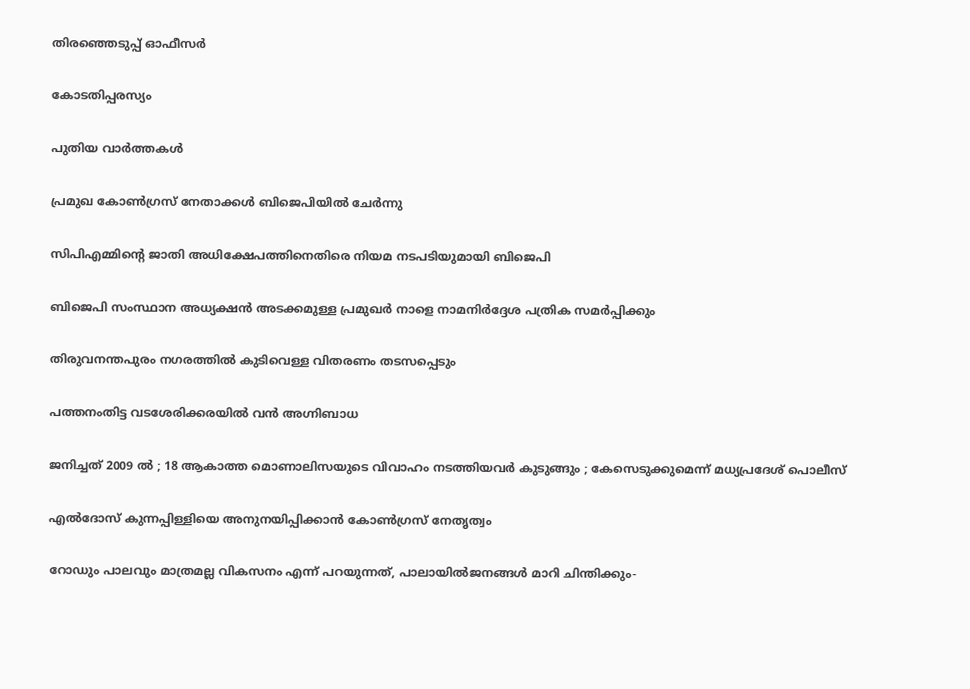തിരഞ്ഞെടുപ്പ് ഓഫീസര്‍

കോടതിപ്പരസ്യം

പുതിയ വാര്‍ത്തകള്‍

പ്രമുഖ കോണ്‍ഗ്രസ് നേതാക്കള്‍ ബിജെപിയില്‍ ചേര്‍ന്നു

സിപിഎമ്മിന്റെ ജാതി അധിക്ഷേപത്തിനെതിരെ നിയമ നടപടിയുമായി ബിജെപി

ബിജെപി സംസ്ഥാന അധ്യക്ഷന്‍ അടക്കമുള്ള പ്രമുഖര്‍ നാളെ നാമനിര്‍ദ്ദേശ പത്രിക സമര്‍പ്പിക്കും

തിരുവനന്തപുരം നഗരത്തില്‍ കുടിവെള്ള വിതരണം തടസപ്പെടും

പത്തനംതിട്ട വടശേരിക്കരയില്‍ വന്‍ അഗ്നിബാധ

ജനിച്ചത് 2009 ൽ ; 18 ആകാത്ത മൊണാലിസയുടെ വിവാഹം നടത്തിയവർ കുടുങ്ങും ; കേസെടുക്കുമെന്ന് മധ്യപ്രദേശ് പൊലീസ്

എല്‍ദോസ് കുന്നപ്പിള്ളിയെ അനുനയിപ്പിക്കാന്‍ കോണ്‍ഗ്രസ് നേതൃത്വം

റോഡും പാലവും മാത്രമല്ല വികസനം എന്ന് പറയുന്നത്, പാലായില്‍ജനങ്ങള്‍ മാറി ചിന്തിക്കും-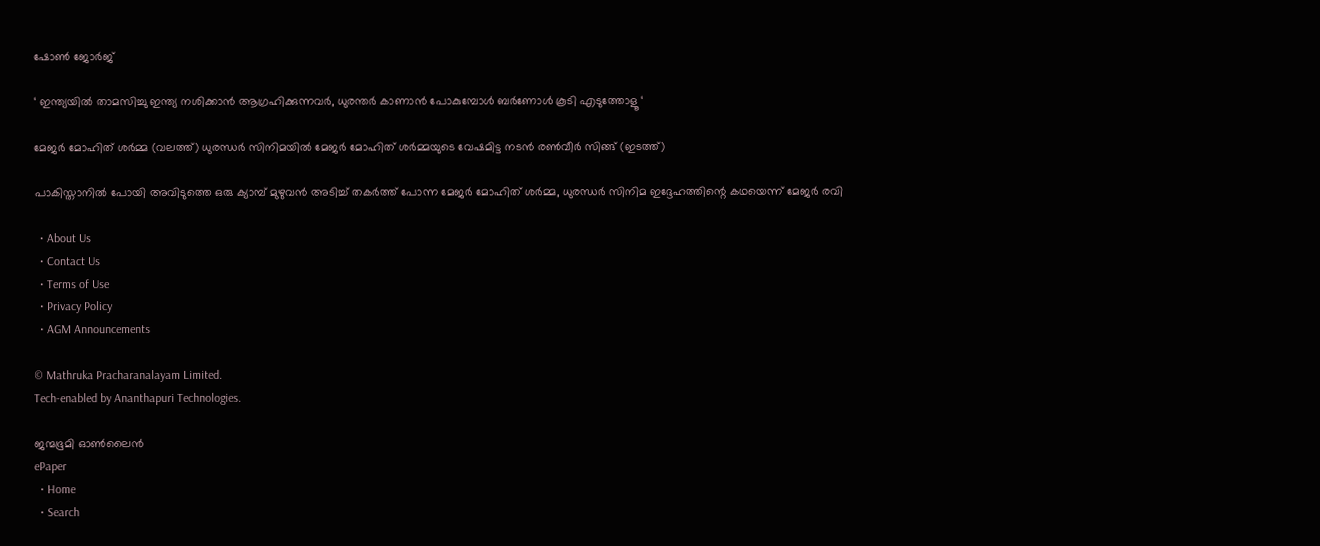ഷോണ്‍ ജോര്‍ജ്

‘ ഇന്ത്യയിൽ താമസിച്ചു ഇന്ത്യ നശിക്കാൻ ആഗ്രഹിക്കുന്നവർ, ധുരന്തർ കാണാൻ പോകുമ്പോൾ ബർണോൾ കൂടി എടുത്തോളൂ ‘

മേജര്‍ മോഹിത് ശര്‍മ്മ (വലത്ത്) ധുരന്ധര്‍ സിനിമയില്‍ മേജര്‍ മോഹിത് ശര്‍മ്മയുടെ വേഷമിട്ട നടന്‍ രണ്‍വീര്‍ സിങ്ങ് (ഇടത്ത്)

പാകിസ്താനില്‍ പോയി അവിടുത്തെ ഒരു ക്യാമ്പ് മുഴുവന്‍ അടിച്ച് തകര്‍ത്ത് പോന്ന മേജര്‍ മോഹിത് ശര്‍മ്മ, ധുരന്ധര്‍ സിനിമ ഇദ്ദേഹത്തിന്റെ കഥയെന്ന് മേജര്‍ രവി

  • About Us
  • Contact Us
  • Terms of Use
  • Privacy Policy
  • AGM Announcements

© Mathruka Pracharanalayam Limited.
Tech-enabled by Ananthapuri Technologies.

ജന്മഭൂമി ഓണ്‍ലൈന്‍
ePaper
  • Home
  • Search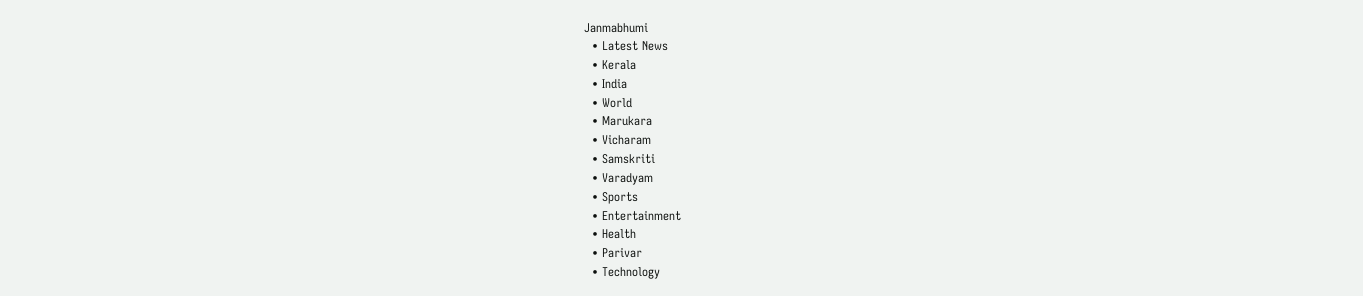Janmabhumi
  • Latest News
  • Kerala
  • India
  • World
  • Marukara
  • Vicharam
  • Samskriti
  • Varadyam
  • Sports
  • Entertainment
  • Health
  • Parivar
  • Technology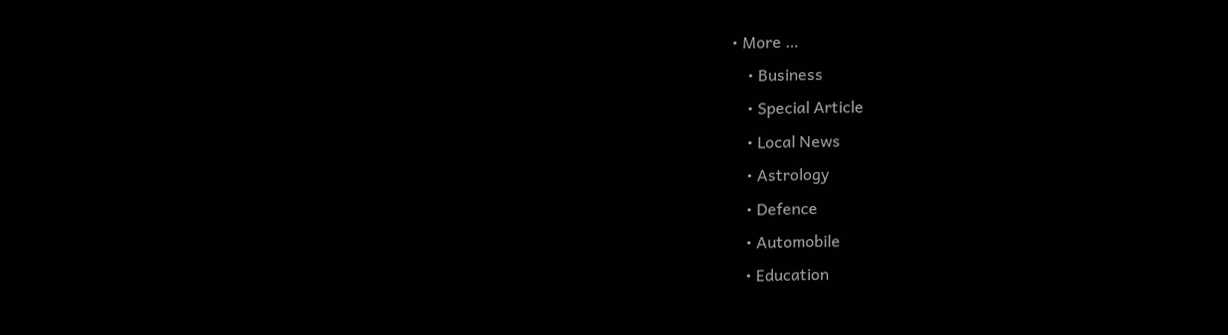• More …
    • Business
    • Special Article
    • Local News
    • Astrology
    • Defence
    • Automobile
    • Education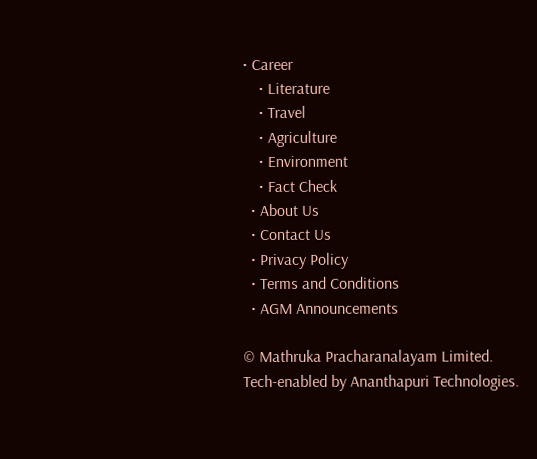• Career
    • Literature
    • Travel
    • Agriculture
    • Environment
    • Fact Check
  • About Us
  • Contact Us
  • Privacy Policy
  • Terms and Conditions
  • AGM Announcements

© Mathruka Pracharanalayam Limited.
Tech-enabled by Ananthapuri Technologies.